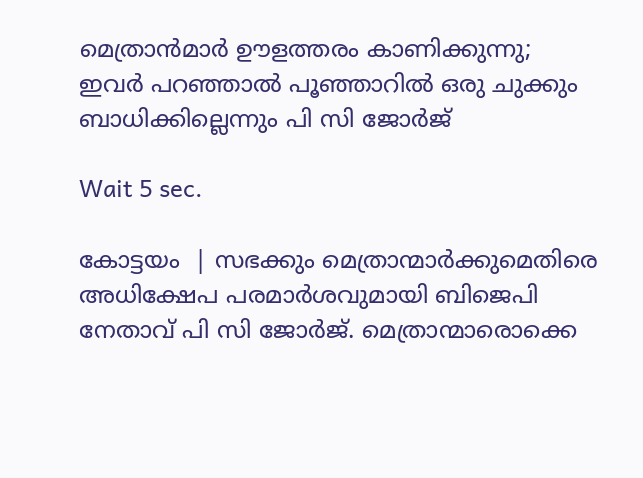മെത്രാന്‍മാര്‍ ഊളത്തരം കാണിക്കുന്നു; ഇവര്‍ പറഞ്ഞാല്‍ പൂഞ്ഞാറില്‍ ഒരു ചുക്കും ബാധിക്കില്ലെന്നും പി സി ജോര്‍ജ്

Wait 5 sec.

കോട്ടയം  | സഭക്കും മെത്രാന്മാര്‍ക്കുമെതിരെ അധിക്ഷേപ പരമാര്‍ശവുമായി ബിജെപി നേതാവ് പി സി ജോര്‍ജ്. മെത്രാന്മാരൊക്കെ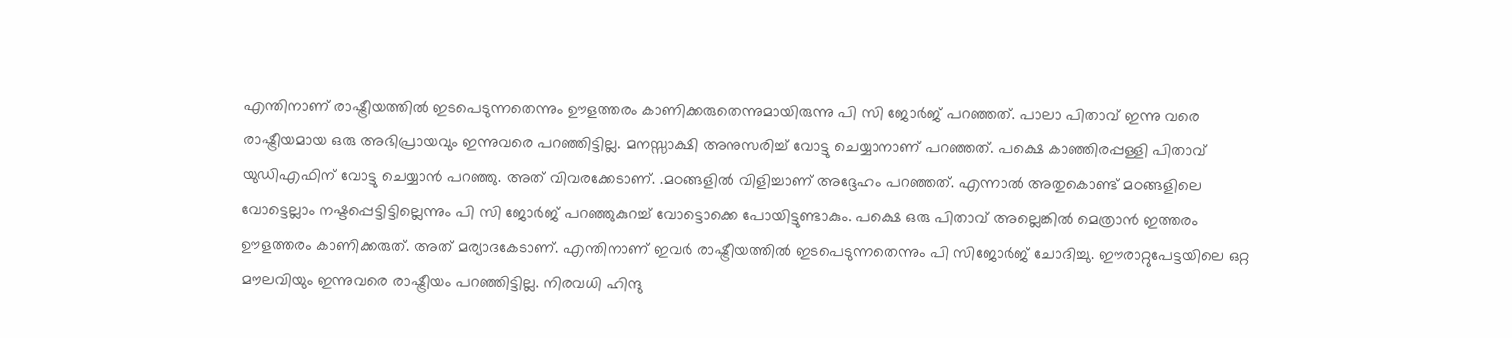എന്തിനാണ് രാഷ്ട്രീയത്തില്‍ ഇടപെടുന്നതെന്നും ഊളത്തരം കാണിക്കരുതെന്നുമായിരുന്നു പി സി ജോര്‍ജ് പറഞ്ഞത്. പാലാ പിതാവ് ഇന്നു വരെ രാഷ്ട്രീയമായ ഒരു അഭിപ്രായവും ഇന്നുവരെ പറഞ്ഞിട്ടില്ല. മനസ്സാക്ഷി അനുസരിച്ച് വോട്ടു ചെയ്യാനാണ് പറഞ്ഞത്. പക്ഷെ കാഞ്ഞിരപ്പള്ളി പിതാവ് യുഡിഎഫിന് വോട്ടു ചെയ്യാന്‍ പറഞ്ഞു. അത് വിവരക്കേടാണ്. .മഠങ്ങളില്‍ വിളിച്ചാണ് അദ്ദേഹം പറഞ്ഞത്. എന്നാല്‍ അതുകൊണ്ട് മഠങ്ങളിലെ വോട്ടെല്ലാം നഷ്ടപ്പെട്ടിട്ടില്ലെന്നും പി സി ജോര്‍ജ് പറഞ്ഞുകുറച്ച് വോട്ടൊക്കെ പോയിട്ടുണ്ടാകും. പക്ഷെ ഒരു പിതാവ് അല്ലെങ്കില്‍ മെത്രാന്‍ ഇത്തരം ഊളത്തരം കാണിക്കരുത്. അത് മര്യാദകേടാണ്. എന്തിനാണ് ഇവര്‍ രാഷ്ട്രീയത്തില്‍ ഇടപെടുന്നതെന്നും പി സിജോര്‍ജ് ചോദിച്ചു. ഈരാറ്റുപേട്ടയിലെ ഒറ്റ മൗലവിയും ഇന്നുവരെ രാഷ്ട്രീയം പറഞ്ഞിട്ടില്ല. നിരവധി ഹിന്ദു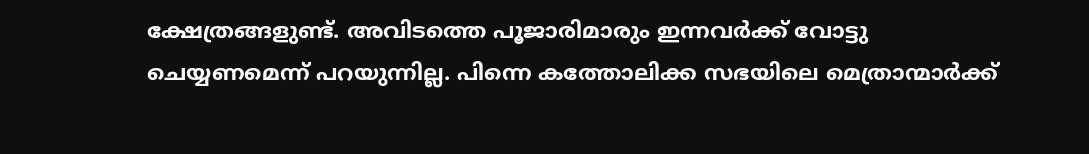ക്ഷേത്രങ്ങളുണ്ട്. അവിടത്തെ പൂജാരിമാരും ഇന്നവര്‍ക്ക് വോട്ടു ചെയ്യണമെന്ന് പറയുന്നില്ല. പിന്നെ കത്തോലിക്ക സഭയിലെ മെത്രാന്മാര്‍ക്ക്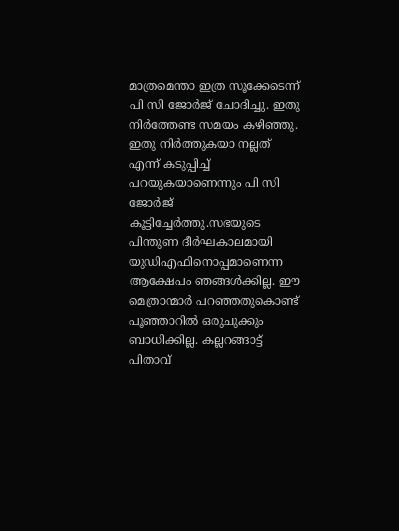മാത്രമെന്താ ഇത്ര സൂക്കേടെന്ന് പി സി ജോര്‍ജ് ചോദിച്ചു. ഇതു നിര്‍ത്തേണ്ട സമയം കഴിഞ്ഞു. ഇതു നിര്‍ത്തുകയാ നല്ലത് എന്ന് കടുപ്പിച്ച് പറയുകയാണെന്നും പി സി ജോര്‍ജ് കൂട്ടിച്ചേര്‍ത്തു.സഭയുടെ പിന്തുണ ദീര്‍ഘകാലമായി യുഡിഎഫിനൊപ്പമാണെന്ന ആക്ഷേപം ഞങ്ങള്‍ക്കില്ല. ഈ മെത്രാന്മാര്‍ പറഞ്ഞതുകൊണ്ട് പൂഞ്ഞാറില്‍ ഒരുചുക്കും ബാധിക്കില്ല. കല്ലറങ്ങാട്ട് പിതാവ്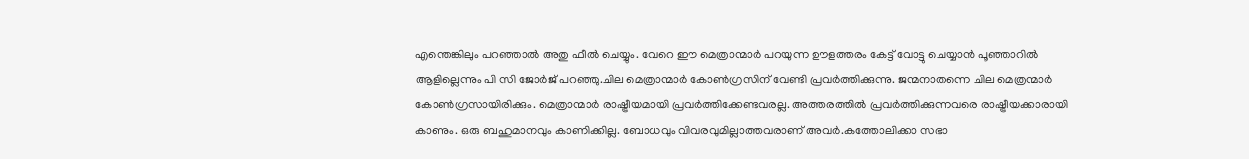എന്തെങ്കിലും പറഞ്ഞാല്‍ അതു ഫീല്‍ ചെയ്യും. വേറെ ഈ മെത്രാന്മാര്‍ പറയുന്ന ഊളത്തരം കേട്ട് വോട്ടു ചെയ്യാന്‍ പൂഞ്ഞാറില്‍ ആളില്ലെന്നും പി സി ജോര്‍ജ് പറഞ്ഞു.ചില മെത്രാന്മാര്‍ കോണ്‍ഗ്രസിന് വേണ്ടി പ്രവര്‍ത്തിക്കുന്നു. ജന്മനാതന്നെ ചില മെത്രന്മാര്‍ കോണ്‍ഗ്രസായിരിക്കും. മെത്രാന്മാര്‍ രാഷ്ട്രീയമായി പ്രവര്‍ത്തിക്കേണ്ടവരല്ല. അത്തരത്തില്‍ പ്രവര്‍ത്തിക്കുന്നവരെ രാഷ്ട്രീയക്കാരായി കാണും. ഒരു ബഹുമാനവും കാണിക്കില്ല. ബോധവും വിവരവുമില്ലാത്തവരാണ് അവര്‍.കത്തോലിക്കാ സഭാ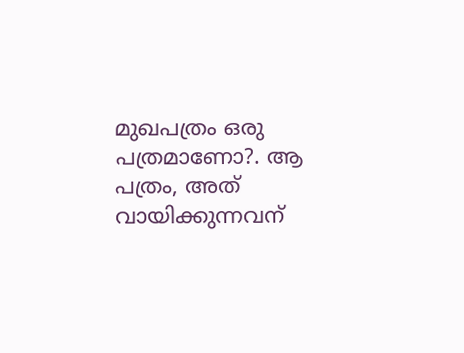മുഖപത്രം ഒരു പത്രമാണോ?. ആ പത്രം, അത് വായിക്കുന്നവന്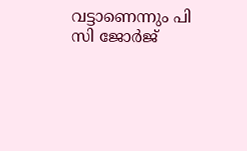വട്ടാണെന്നും പി സി ജോര്‍ജ്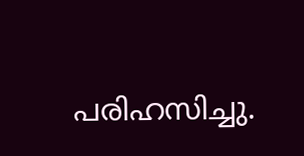പരിഹസിച്ചു.